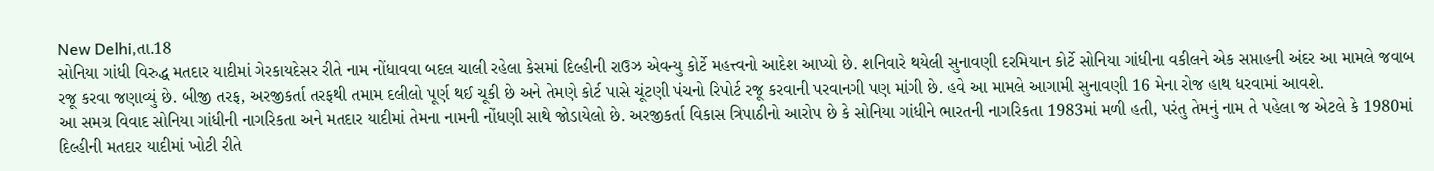New Delhi,તા.18
સોનિયા ગાંધી વિરુદ્ધ મતદાર યાદીમાં ગેરકાયદેસર રીતે નામ નોંધાવવા બદલ ચાલી રહેલા કેસમાં દિલ્હીની રાઉઝ એવન્યુ કોર્ટે મહત્ત્વનો આદેશ આપ્યો છે. શનિવારે થયેલી સુનાવણી દરમિયાન કોર્ટે સોનિયા ગાંધીના વકીલને એક સપ્તાહની અંદર આ મામલે જવાબ રજૂ કરવા જણાવ્યું છે. બીજી તરફ, અરજીકર્તા તરફથી તમામ દલીલો પૂર્ણ થઈ ચૂકી છે અને તેમણે કોર્ટ પાસે ચૂંટણી પંચનો રિપોર્ટ રજૂ કરવાની પરવાનગી પણ માંગી છે. હવે આ મામલે આગામી સુનાવણી 16 મેના રોજ હાથ ધરવામાં આવશે.
આ સમગ્ર વિવાદ સોનિયા ગાંધીની નાગરિકતા અને મતદાર યાદીમાં તેમના નામની નોંધણી સાથે જોડાયેલો છે. અરજીકર્તા વિકાસ ત્રિપાઠીનો આરોપ છે કે સોનિયા ગાંધીને ભારતની નાગરિકતા 1983માં મળી હતી, પરંતુ તેમનું નામ તે પહેલા જ એટલે કે 1980માં દિલ્હીની મતદાર યાદીમાં ખોટી રીતે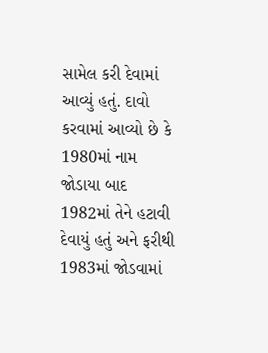સામેલ કરી દેવામાં આવ્યું હતું. દાવો કરવામાં આવ્યો છે કે 1980માં નામ જોડાયા બાદ 1982માં તેને હટાવી દેવાયું હતું અને ફરીથી 1983માં જોડવામાં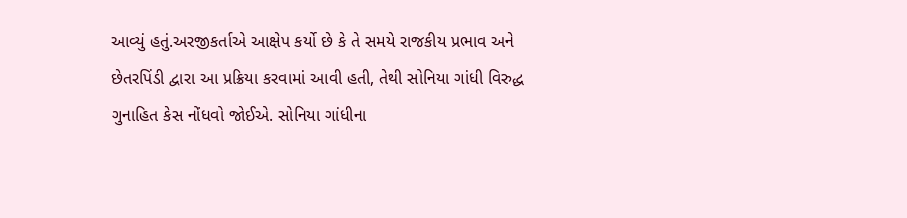આવ્યું હતું.અરજીકર્તાએ આક્ષેપ કર્યો છે કે તે સમયે રાજકીય પ્રભાવ અને છેતરપિંડી દ્વારા આ પ્રક્રિયા કરવામાં આવી હતી, તેથી સોનિયા ગાંધી વિરુદ્ધ ગુનાહિત કેસ નોંધવો જોઈએ. સોનિયા ગાંધીના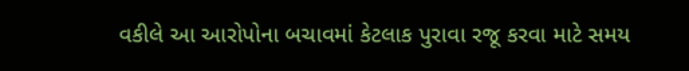વકીલે આ આરોપોના બચાવમાં કેટલાક પુરાવા રજૂ કરવા માટે સમય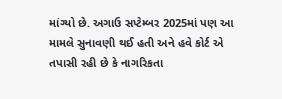માંગ્યો છે. અગાઉ સપ્ટેમ્બર 2025માં પણ આ મામલે સુનાવણી થઈ હતી અને હવે કોર્ટ એ તપાસી રહી છે કે નાગરિકતા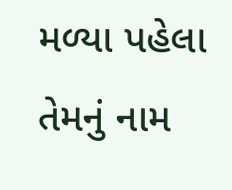મળ્યા પહેલા તેમનું નામ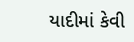યાદીમાં કેવી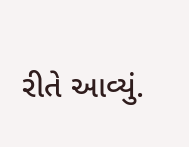રીતે આવ્યું.